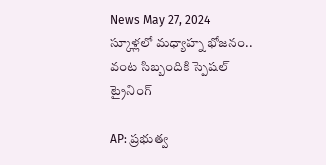News May 27, 2024
స్కూళ్లలో మధ్యాహ్న భోజనం.. వంట సిబ్బందికి స్పెషల్ ట్రైనింగ్

AP: ప్రభుత్వ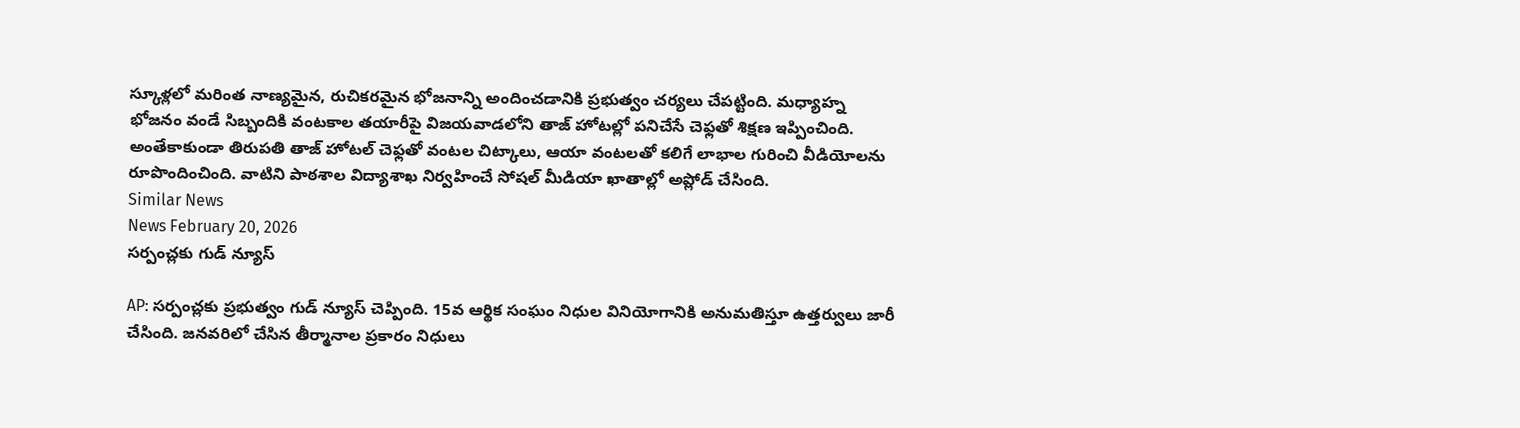స్కూళ్లలో మరింత నాణ్యమైన, రుచికరమైన భోజనాన్ని అందించడానికి ప్రభుత్వం చర్యలు చేపట్టింది. మధ్యాహ్న భోజనం వండే సిబ్బందికి వంటకాల తయారీపై విజయవాడలోని తాజ్ హోటల్లో పనిచేసే చెఫ్లతో శిక్షణ ఇప్పించింది. అంతేకాకుండా తిరుపతి తాజ్ హోటల్ చెఫ్లతో వంటల చిట్కాలు, ఆయా వంటలతో కలిగే లాభాల గురించి వీడియోలను రూపొందించింది. వాటిని పాఠశాల విద్యాశాఖ నిర్వహించే సోషల్ మీడియా ఖాతాల్లో అప్లోడ్ చేసింది.
Similar News
News February 20, 2026
సర్పంచ్లకు గుడ్ న్యూస్

AP: సర్పంచ్లకు ప్రభుత్వం గుడ్ న్యూస్ చెప్పింది. 15వ ఆర్థిక సంఘం నిధుల వినియోగానికి అనుమతిస్తూ ఉత్తర్వులు జారీ చేసింది. జనవరిలో చేసిన తీర్మానాల ప్రకారం నిధులు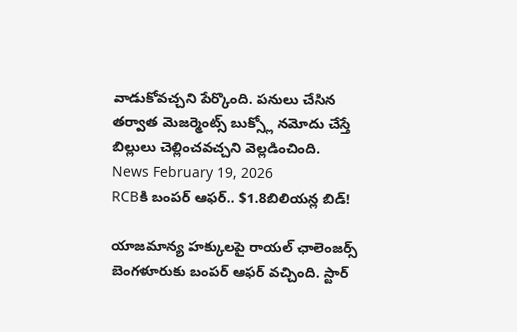వాడుకోవచ్చని పేర్కొంది. పనులు చేసిన తర్వాత మెజర్మెంట్స్ బుక్స్లో నమోదు చేస్తే బిల్లులు చెల్లించవచ్చని వెల్లడించింది.
News February 19, 2026
RCBకి బంపర్ ఆఫర్.. $1.8బిలియన్ల బిడ్!

యాజమాన్య హక్కులపై రాయల్ ఛాలెంజర్స్ బెంగళూరుకు బంపర్ ఆఫర్ వచ్చింది. స్టార్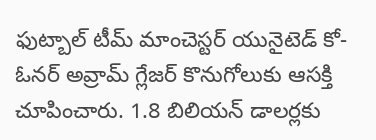ఫుట్బాల్ టీమ్ మాంచెస్టర్ యునైటెడ్ కో-ఓనర్ అవ్రామ్ గ్లేజర్ కొనుగోలుకు ఆసక్తి చూపించారు. 1.8 బిలియన్ డాలర్లకు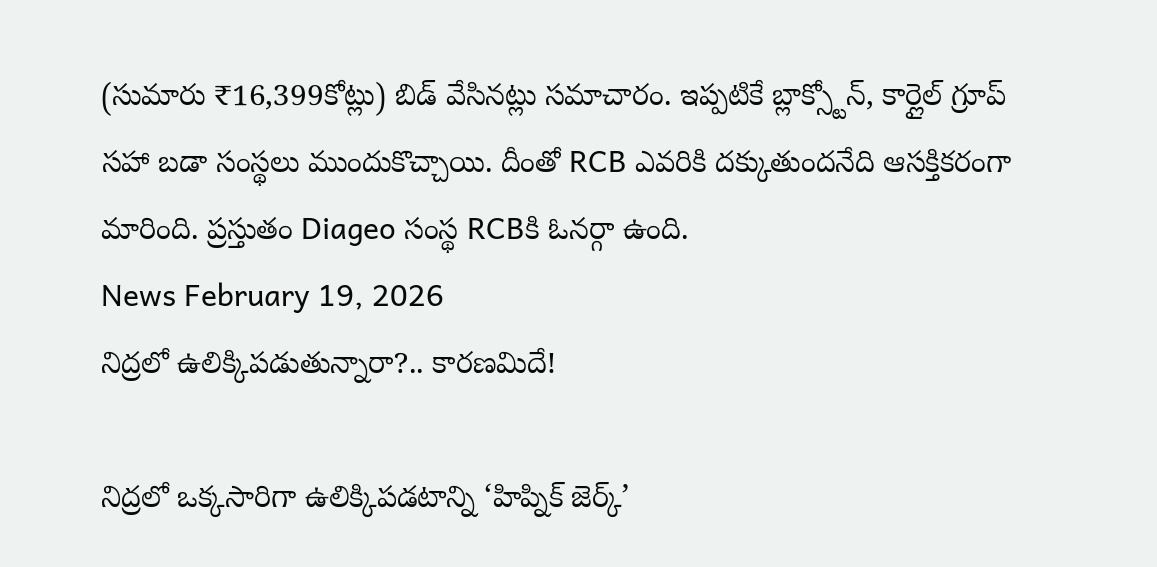(సుమారు ₹16,399కోట్లు) బిడ్ వేసినట్లు సమాచారం. ఇప్పటికే బ్లాక్స్టోన్, కార్లైల్ గ్రూప్ సహా బడా సంస్థలు ముందుకొచ్చాయి. దీంతో RCB ఎవరికి దక్కుతుందనేది ఆసక్తికరంగా మారింది. ప్రస్తుతం Diageo సంస్థ RCBకి ఓనర్గా ఉంది.
News February 19, 2026
నిద్రలో ఉలిక్కిపడుతున్నారా?.. కారణమిదే!

నిద్రలో ఒక్కసారిగా ఉలిక్కిపడటాన్ని ‘హిప్నిక్ జెర్క్’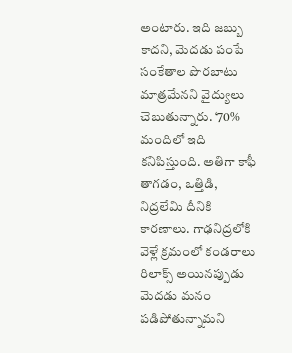అంటారు. ఇది జబ్బు కాదని, మెదడు పంపే సంకేతాల పొరబాటు మాత్రమేనని వైద్యులు చెబుతున్నారు. ‘70% మందిలో ఇది కనిపిస్తుంది. అతిగా కాఫీ తాగడం, ఒత్తిడి, నిద్రలేమి దీనికి కారణాలు. గాఢనిద్రలోకి వెళ్లే క్రమంలో కండరాలు రిలాక్స్ అయినప్పుడు మెదడు మనం పడిపోతున్నామని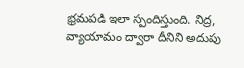భ్రమపడి ఇలా స్పందిస్తుంది. నిద్ర, వ్యాయామం ద్వారా దీనిని అదుపు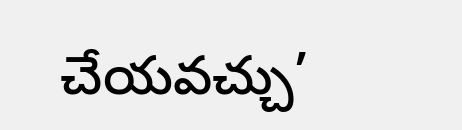చేయవచ్చు’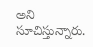అని సూచిస్తున్నారు.